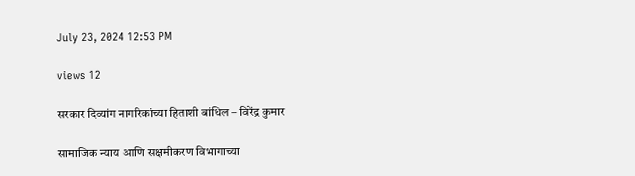July 23, 2024 12:53 PM

views 12

सरकार दिव्यांग नागरिकांच्या हिताशी बांधिल – विरेंद्र कुमार

सामाजिक न्याय आणि सक्षमीकरण विभागाच्या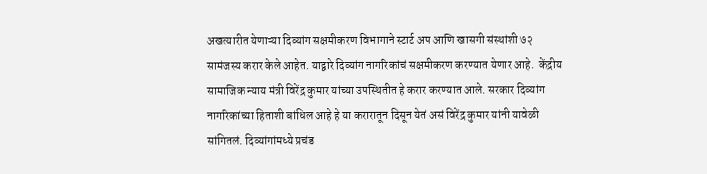अखत्यारीत येणाऱ्या दिव्यांग सक्षमीकरण विभागाने स्टार्ट अप आणि खासगी संस्थांशी ७२ सामंजस्य करार केले आहेत. याद्वारे दिव्यांग नागरिकांचं सक्षमीकरण करण्यात येणार आहे.  केंद्रीय सामाजिक न्याय मंत्री विरेंद्र कुमार यांच्या उपस्थितीत हे करार करण्यात आले. सरकार दिव्यांग नागरिकांच्या हिताशी बांधिल आहे हे या करारातून दिसून येतं असं विरेंद्र कुमार यांनी यावेळी सांगितलं. दिव्यांगांमध्ये प्रचंड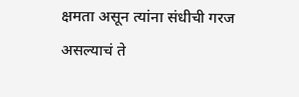क्षमता असून त्यांना संधीची गरज असल्याचं ते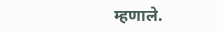म्हणाले.